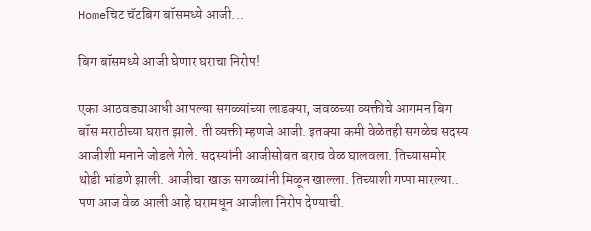Homeचिट चॅटबिग बॉसमध्ये आजी...

बिग बॉसमध्ये आजी घेणार घराचा निरोप!

एका आठवड्याआधी आपल्या सगळ्यांच्या लाडक्या, जवळच्या व्यक्तीचे आगमन बिग बॉस मराठीच्या घरात झाले. ती व्यक्ती म्हणजे आजी. इतक्या कमी वेळेतही सगळेच सदस्य आजीशी मनाने जोडले गेले. सदस्यांनी आजीसोबत बराच वेळ घालवला. तिच्यासमोर थोडी भांडणे झाली. आजीचा खाऊ सगळ्यांनी मिळून खाल्ला. तिच्याशी गप्पा मारल्या.. पण आज वेळ आली आहे घरामधून आजीला निरोप देण्याची.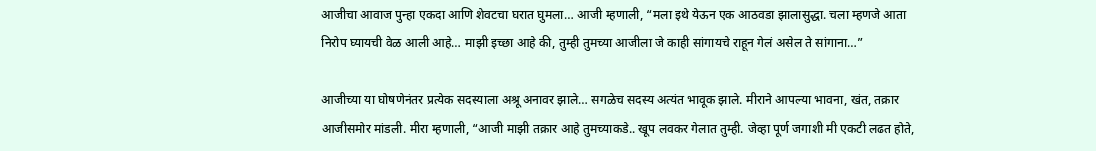आजीचा आवाज पुन्हा एकदा आणि शेवटचा घरात घुमला… आजी म्हणाली, “मला इथे येऊन एक आठवडा झालासुद्धा. चला म्हणजे आता निरोप घ्यायची वेळ आली आहे… माझी इच्छा आहे की, तुम्ही तुमच्या आजीला जे काही सांगायचे राहून गेलं असेल ते सांगाना…”

आजीच्या या घोषणेनंतर प्रत्येक सदस्याला अश्रू अनावर झाले… सगळेच सदस्य अत्यंत भावूक झाले. मीराने आपल्या भावना, खंत, तक्रार आजीसमोर मांडली. मीरा म्हणाली, “आजी माझी तक्रार आहे तुमच्याकडे.. खूप लवकर गेलात तुम्ही. जेव्हा पूर्ण जगाशी मी एकटी लढत होते,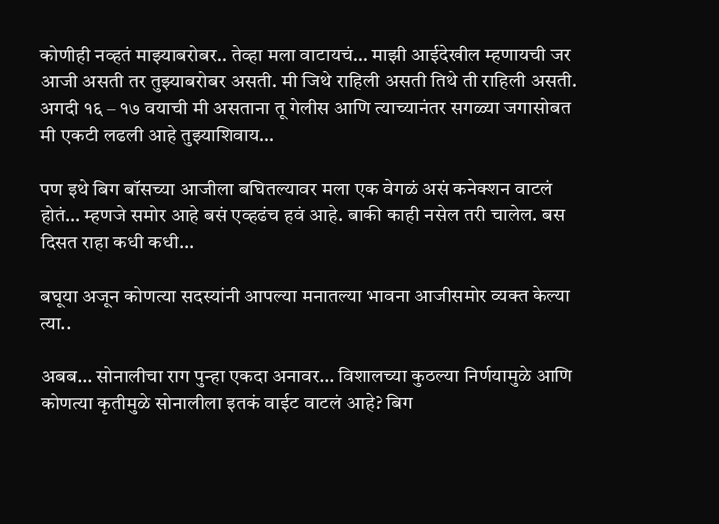कोणीही नव्हतं माझ्याबरोबर.. तेव्हा मला वाटायचं… माझी आईदेखील म्हणायची जर आजी असती तर तुझ्याबरोबर असती. मी जिथे राहिली असती तिथे ती राहिली असती. अगदी १६ – १७ वयाची मी असताना तू गेलीस आणि त्याच्यानंतर सगळ्या जगासोबत मी एकटी लढली आहे तुझ्याशिवाय…

पण इथे बिग बॉसच्या आजीला बघितल्यावर मला एक वेगळं असं कनेक्शन वाटलं होतं… म्हणजे समोर आहे बसं एव्हढंच हवं आहे. बाकी काही नसेल तरी चालेल. बस दिसत राहा कधी कधी…

बघूया अजून कोणत्या सदस्यांनी आपल्या मनातल्या भावना आजीसमोर व्यक्त केल्या त्या..

अबब… सोनालीचा राग पुन्हा एकदा अनावर… विशालच्या कुठल्या निर्णयामुळे आणि कोणत्या कृतीमुळे सोनालीला इतकं वाईट वाटलं आहे? बिग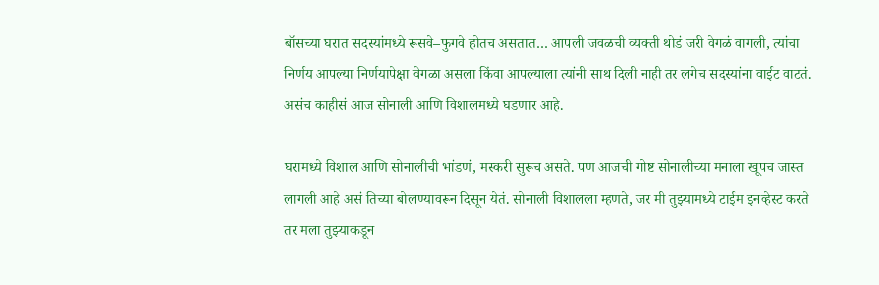बॉसच्या घरात सदस्यांमध्ये रूसवे–फुगवे होतच असतात… आपली जवळची व्यक्ती थोडं जरी वेगळं वागली, त्यांचा निर्णय आपल्या निर्णयापेक्षा वेगळा असला किंवा आपल्याला त्यांनी साथ दिली नाही तर लगेच सदस्यांना वाईट वाटतं. असंच काहीसं आज सोनाली आणि विशालमध्ये घडणार आहे.

घरामध्ये विशाल आणि सोनालीची भांडणं, मस्करी सुरूच असते. पण आजची गोष्ट सोनालीच्या मनाला खूपच जास्त लागली आहे असं तिच्या बोलण्यावरून दिसून येतं. सोनाली विशालला म्हणते, जर मी तुझ्यामध्ये टाईम इनव्हेस्ट करते तर मला तुझ्याकडून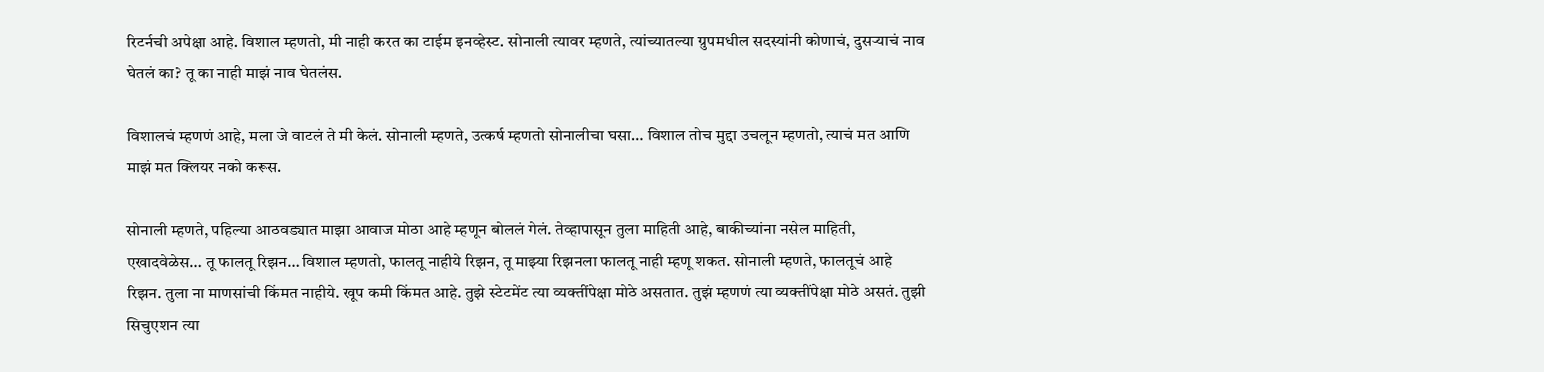रिटर्नची अपेक्षा आहे. विशाल म्हणतो, मी नाही करत का टाईम इनव्हेस्ट. सोनाली त्यावर म्हणते, त्यांच्यातल्या ग्रुपमधील सदस्यांनी कोणाचं, दुसर्‍याचं नाव घेतलं का? तू का नाही माझं नाव घेतलंस.

विशालचं म्हणणं आहे, मला जे वाटलं ते मी केलं. सोनाली म्हणते, उत्कर्ष म्हणतो सोनालीचा घसा… विशाल तोच मुद्दा उचलून म्हणतो, त्याचं मत आणि माझं मत क्लियर नको करूस.

सोनाली म्हणते, पहिल्या आठवड्यात माझा आवाज मोठा आहे म्हणून बोललं गेलं. तेव्हापासून तुला माहिती आहे, बाकीच्यांना नसेल माहिती, एखादवेळेस… तू फालतू रिझन… विशाल म्हणतो, फालतू नाहीये रिझन, तू माझ्या रिझनला फालतू नाही म्हणू शकत. सोनाली म्हणते, फालतूचं आहे रिझन. तुला ना माणसांची किंमत नाहीये. खूप कमी किंमत आहे. तुझे स्टेटमेंट त्या व्यक्तींपेक्षा मोठे असतात. तुझं म्हणणं त्या व्यक्तींपेक्षा मोठे असतं. तुझी सिचुएशन त्या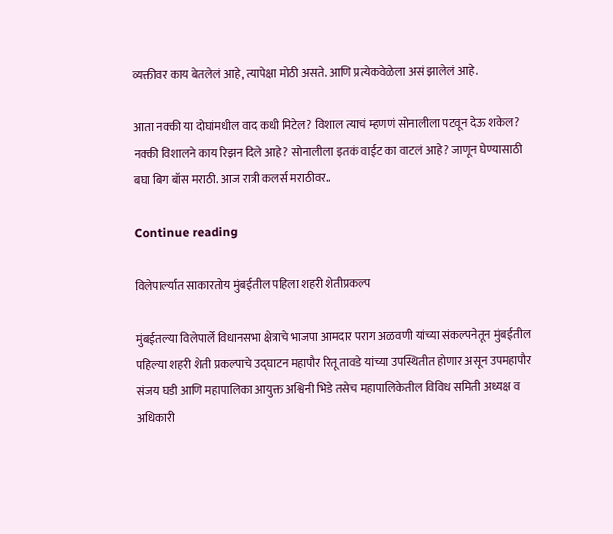व्यक्तीवर काय बेतलेलं आहे, त्यापेक्षा मोठी असते. आणि प्रत्येकवेळेला असं झालेलं आहे.

आता नक्की या दोघांमधील वाद कधी मिटेल? विशाल त्याचं म्हणणं सोनालीला पटवून देऊ शकेल? नक्की विशालने काय रिझन दिले आहे? सोनालीला इतकं वाईट का वाटलं आहे? जाणून घेण्यासाठी बघा बिग बॉस मराठी. आज रात्री कलर्स मराठीवर..

Continue reading

विलेपार्ल्यात साकारतोय मुंबईतील पहिला शहरी शेतीप्रकल्प

मुंबईतल्या विलेपार्ले विधानसभा क्षेत्राचे भाजपा आमदार पराग अळवणी यांच्या संकल्पनेतून मुंबईतील पहिल्या शहरी शेती प्रकल्पाचे उद्घाटन महापौर रितू तावडे यांच्या उपस्थितीत होणार असून उपमहापौर संजय घडी आणि महापालिका आयुक्त अश्विनी भिडे तसेच महापालिकेतील विविध समिती अध्यक्ष व अधिकारी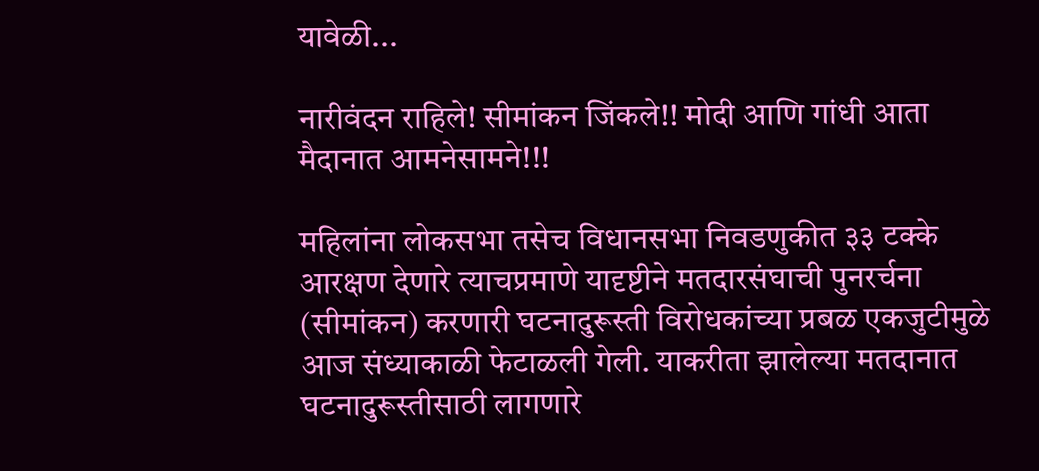यावेळी...

नारीवंदन राहिले! सीमांकन जिंकले!! मोदी आणि गांधी आता मैदानात आमनेसामने!!!

महिलांना लोकसभा तसेच विधानसभा निवडणुकीत ३३ टक्के आरक्षण देणारे त्याचप्रमाणे यादृष्टीने मतदारसंघाची पुनरर्चना (सीमांकन) करणारी घटनादुरूस्ती विरोधकांच्या प्रबळ एकजुटीमुळे आज संध्याकाळी फेटाळली गेली. याकरीता झालेल्या मतदानात घटनादुरूस्तीसाठी लागणारे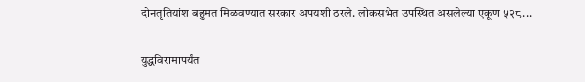दोनतृतियांश बहुमत मिळवण्यात सरकार अपयशी ठरले. लोकसभेत उपस्थित असलेल्या एकूण ५२८...

युद्धविरामापर्यंत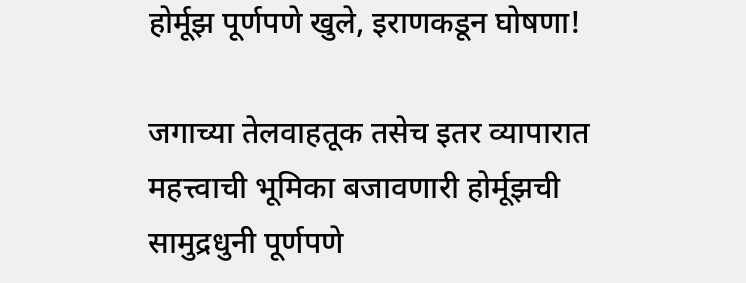होर्मूझ पूर्णपणे खुले, इराणकडून घोषणा!

जगाच्या तेलवाहतूक तसेच इतर व्यापारात महत्त्वाची भूमिका बजावणारी होर्मूझची सामुद्रधुनी पूर्णपणे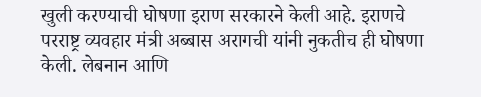खुली करण्याची घोषणा इराण सरकारने केली आहे. इराणचे परराष्ट्र व्यवहार मंत्री अब्बास अरागची यांनी नुकतीच ही घोषणा केली. लेबनान आणि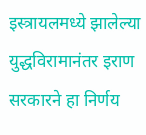इस्त्रायलमध्ये झालेल्या युद्धविरामानंतर इराण सरकारने हा निर्णय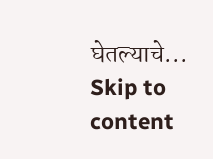घेतल्याचे...
Skip to content